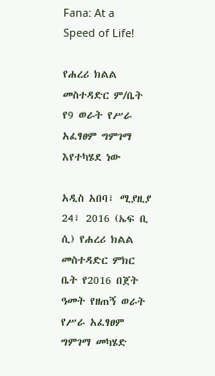Fana: At a Speed of Life!

የሐረሪ ክልል መስተዳድር ም/ቤት የ9 ወራት የሥራ አፈፃፀም ግምገማ እየተካሄደ ነው

አዲስ አበባ፣ ሚያዚያ 24፣ 2016 (ኤፍ ቢ ሲ) የሐረሪ ክልል መስተዳድር ምክር ቤት የ2016 በጀት ዓመት የዘጠኝ ወራት የሥራ አፈፃፀም ግምገማ መካሄድ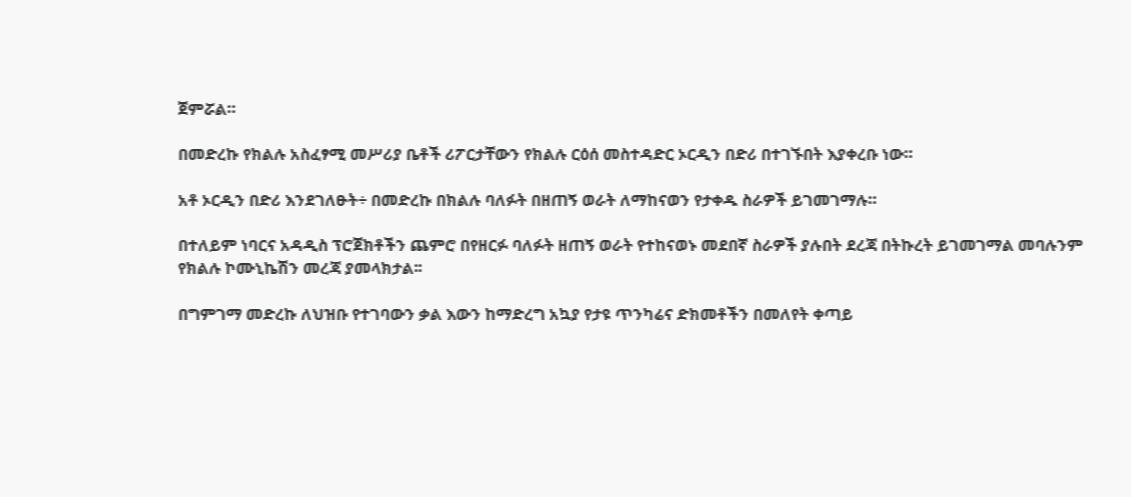ጀምሯል።

በመድረኩ የክልሉ አስፈፃሚ መሥሪያ ቤቶች ሪፖርታቸውን የክልሉ ርዕሰ መስተዳድር ኦርዲን በድሪ በተገኙበት እያቀረቡ ነው።

አቶ ኦርዲን በድሪ እንደገለፁት÷ በመድረኩ በክልሉ ባለፉት በዘጠኝ ወራት ለማከናወን የታቀዱ ስራዎች ይገመገማሉ።

በተለይም ነባርና አዳዲስ ፕሮጀክቶችን ጨምሮ በየዘርፉ ባለፉት ዘጠኝ ወራት የተከናወኑ መደበኛ ስራዎች ያሉበት ደረጃ በትኩረት ይገመገማል መባሉንም የክልሉ ኮሙኒኬሽን መረጃ ያመላክታል፡፡

በግምገማ መድረኩ ለህዝቡ የተገባውን ቃል እውን ከማድረግ አኳያ የታዩ ጥንካሬና ድክመቶችን በመለየት ቀጣይ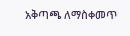አቅጣጫ ለማስቀመጥ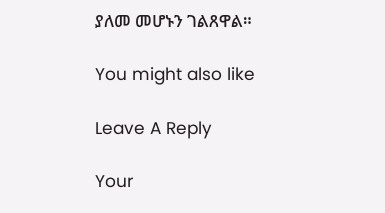ያለመ መሆኑን ገልጸዋል።

You might also like

Leave A Reply

Your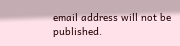email address will not be published.